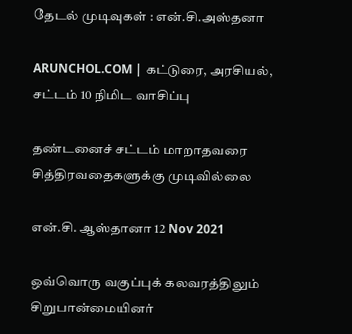தேடல் முடிவுகள் : என்.சி.அஸ்தனா

ARUNCHOL.COM | கட்டுரை, அரசியல், சட்டம் 10 நிமிட வாசிப்பு

தண்டனைச் சட்டம் மாறாதவரை சித்திரவதைகளுக்கு முடிவில்லை

என்.சி. ஆஸ்தானா 12 Nov 2021

ஒவ்வொரு வகுப்புக் கலவரத்திலும் சிறுபான்மையினர்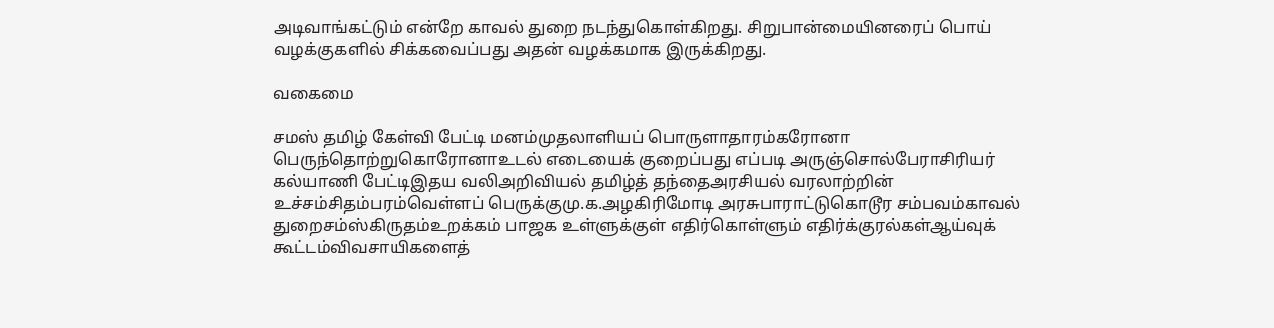அடிவாங்கட்டும் என்றே காவல் துறை நடந்துகொள்கிறது. சிறுபான்மையினரைப் பொய் வழக்குகளில் சிக்கவைப்பது அதன் வழக்கமாக இருக்கிறது.

வகைமை

சமஸ் தமிழ் கேள்வி பேட்டி மனம்முதலாளியப் பொருளாதாரம்கரோனா பெருந்தொற்றுகொரோனாஉடல் எடையைக் குறைப்பது எப்படி அருஞ்சொல்பேராசிரியர் கல்யாணி பேட்டிஇதய வலிஅறிவியல் தமிழ்த் தந்தைஅரசியல் வரலாற்றின் உச்சம்சிதம்பரம்வெள்ளப் பெருக்குமு.க.அழகிரிமோடி அரசுபாராட்டுகொடூர சம்பவம்காவல் துறைசம்ஸ்கிருதம்உறக்கம் பாஜக உள்ளுக்குள் எதிர்கொள்ளும் எதிர்க்குரல்கள்ஆய்வுக் கூட்டம்விவசாயிகளைத்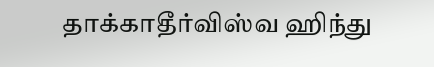தாக்காதீர்விஸ்வ ஹிந்து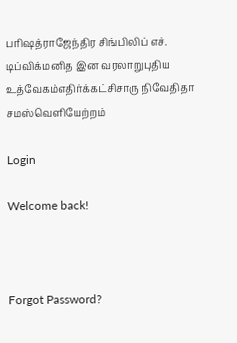பரிஷத்ராஜேந்திர சிங்பிலிப் எச். டிப்விக்மனித இன வரலாறுபுதிய உத்வேகம்எதிர்க்கட்சிசாரு நிவேதிதா சமஸ்வெளியேற்றம்

Login

Welcome back!



Forgot Password?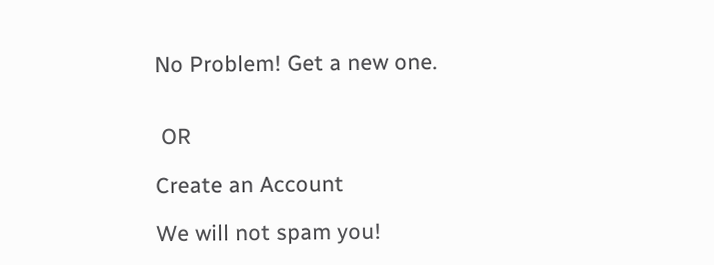No Problem! Get a new one.


 OR

Create an Account

We will not spam you!